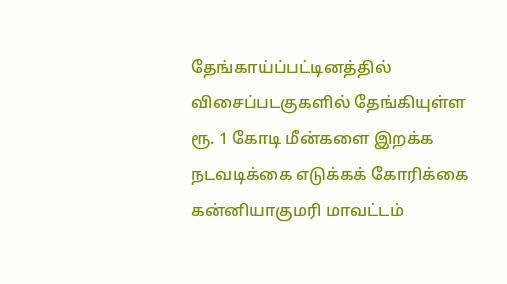தேங்காய்ப்பட்டினத்தில் விசைப்படகுகளில் தேங்கியுள்ள ரூ. 1 கோடி மீன்களை இறக்க நடவடிக்கை எடுக்கக் கோரிக்கை
கன்னியாகுமரி மாவட்டம்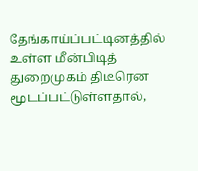தேங்காய்ப்பட்டினத்தில் உள்ள மீன்பிடித் துறைமுகம் திடீரென மூடப்பட்டுள்ளதால்,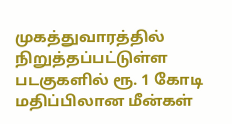முகத்துவாரத்தில் நிறுத்தப்பட்டுள்ள படகுகளில் ரூ. 1 கோடி மதிப்பிலான மீன்கள்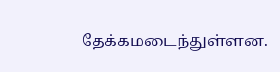தேக்கமடைந்துள்ளன.